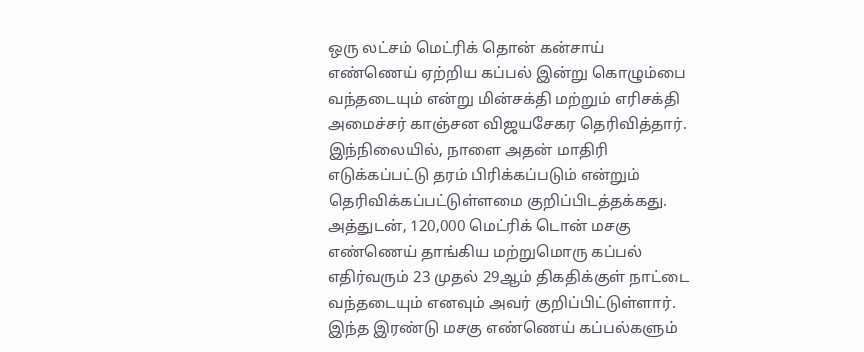ஒரு லட்சம் மெட்ரிக் தொன் கன்சாய் எண்ணெய் ஏற்றிய கப்பல் இன்று கொழும்பை வந்தடையும் என்று மின்சக்தி மற்றும் எரிசக்தி அமைச்சர் காஞ்சன விஜயசேகர தெரிவித்தார்.
இந்நிலையில், நாளை அதன் மாதிரி எடுக்கப்பட்டு தரம் பிரிக்கப்படும் என்றும் தெரிவிக்கப்பட்டுள்ளமை குறிப்பிடத்தக்கது.
அத்துடன், 120,000 மெட்ரிக் டொன் மசகு எண்ணெய் தாங்கிய மற்றுமொரு கப்பல் எதிர்வரும் 23 முதல் 29ஆம் திகதிக்குள் நாட்டை வந்தடையும் எனவும் அவர் குறிப்பிட்டுள்ளார்.
இந்த இரண்டு மசகு எண்ணெய் கப்பல்களும்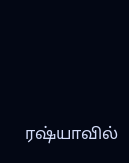ரஷ்யாவில்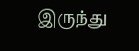இருந்து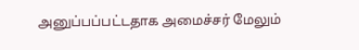அனுப்பப்பட்டதாக அமைச்சர் மேலும்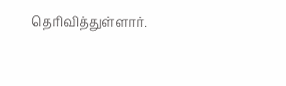தெரிவித்துள்ளார்.